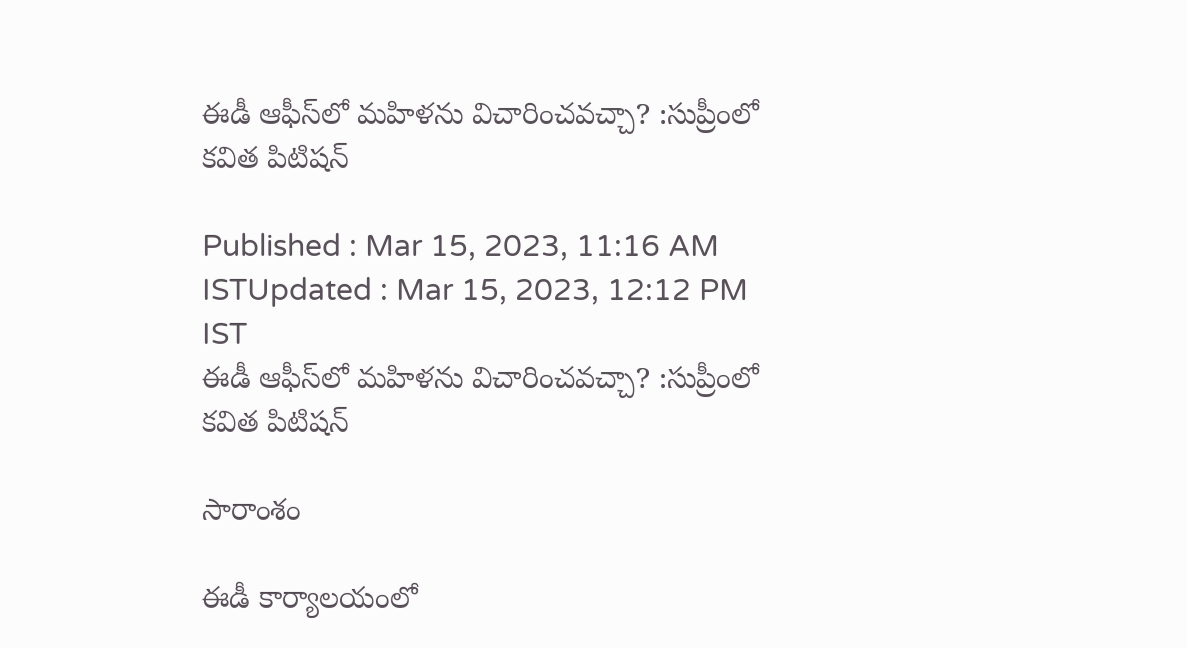ఈడీ ఆఫీస్‌లో మహిళను విచారించవచ్చా? :సుప్రీంలో కవిత పిటిషన్

Published : Mar 15, 2023, 11:16 AM ISTUpdated : Mar 15, 2023, 12:12 PM IST
ఈడీ ఆఫీస్‌లో మహిళను విచారించవచ్చా? :సుప్రీంలో  కవిత పిటిషన్

సారాంశం

ఈడీ కార్యాలయంలో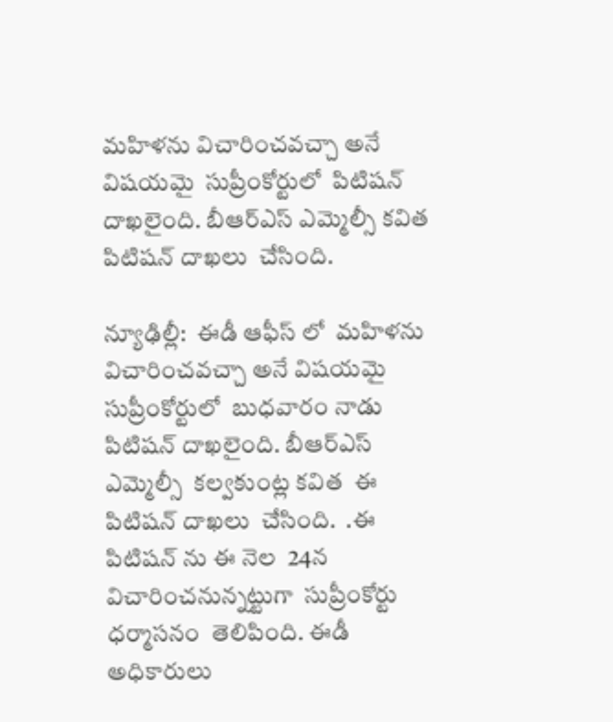మహిళను విచారించవచ్చా అనే విషయమై  సుప్రీంకోర్టులో  పిటిషన్ దాఖలైంది. బీఆర్ఎస్ ఎమ్మెల్సీ కవిత  పిటిషన్ దాఖలు  చేసింది.

న్యూఢిల్లీ:  ఈడీ ఆఫీస్ లో  మహిళను  విచారించవచ్చా అనే విషయమై  సుప్రీంకోర్టులో  బుధవారం నాడు   పిటిషన్ దాఖలైంది. బీఆర్ఎస్ ఎమ్మెల్సీ  కల్వకుంట్ల కవిత  ఈ పిటిషన్ దాఖలు  చేసింది.  .ఈ పిటిషన్ ను ఈ నెల  24న  విచారించనున్నట్టుగా  సుప్రీంకోర్టు ధర్మాసనం  తెలిపింది. ఈడీ అధికారులు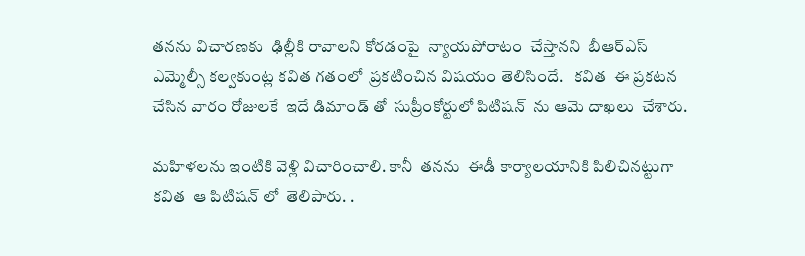తనను విచారణకు  ఢిల్లీకి రావాలని కోరడంపై  న్యాయపోరాటం  చేస్తానని  బీఆర్ఎస్ ఎమ్మెల్సీ కల్వకుంట్ల కవిత గతంలో  ప్రకటించిన విషయం తెలిసిందే.   కవిత  ఈ ప్రకటన  చేసిన వారం రోజులకే  ఇదే డిమాండ్ తో  సుప్రీంకోర్టులో పిటిషన్  ను ఆమె దాఖలు  చేశారు.

మహిళలను ఇంటికి వెళ్లి విచారించాలి. కానీ  తనను  ఈడీ కార్యాలయానికి పిలిచినట్టుగా  కవిత  ఆ పిటిషన్ లో  తెలిపారు. .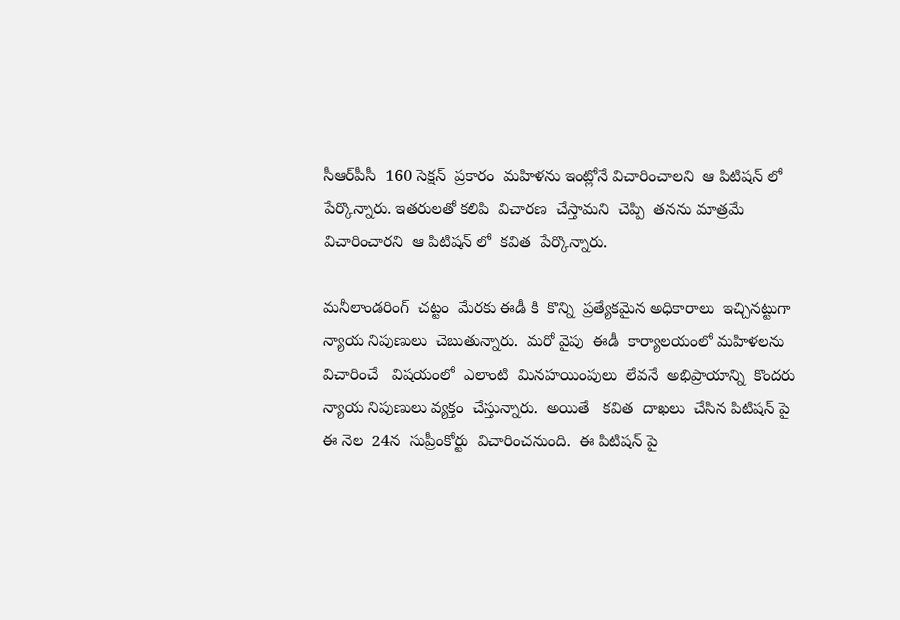సీఆర్‌పీసీ  160 సెక్షన్  ప్రకారం  మహిళను ఇంట్లోనే విచారించాలని  ఆ పిటిషన్ లో  పేర్కొన్నారు. ఇతరులతో కలిపి  విచారణ  చేస్తామని  చెప్పి  తనను మాత్రమే విచారించారని  ఆ పిటిషన్ లో  కవిత  పేర్కొన్నారు.

మనీలాండరింగ్  చట్టం  మేరకు ఈడీ కి  కొన్ని  ప్రత్యేకమైన అధికారాలు  ఇచ్చినట్టుగా  న్యాయ నిపుణులు  చెబుతున్నారు.  మరో వైపు  ఈడీ  కార్యాలయంలో మహిళలను  విచారించే   విషయంలో  ఎలాంటి  మినహయింపులు  లేవనే  అభిప్రాయాన్ని  కొందరు   న్యాయ నిపుణులు వ్యక్తం  చేస్తున్నారు.  అయితే   కవిత  దాఖలు  చేసిన పిటిషన్ పై  ఈ నెల  24న  సుప్రీంకోర్టు  విచారించనుంది.  ఈ పిటిషన్ పై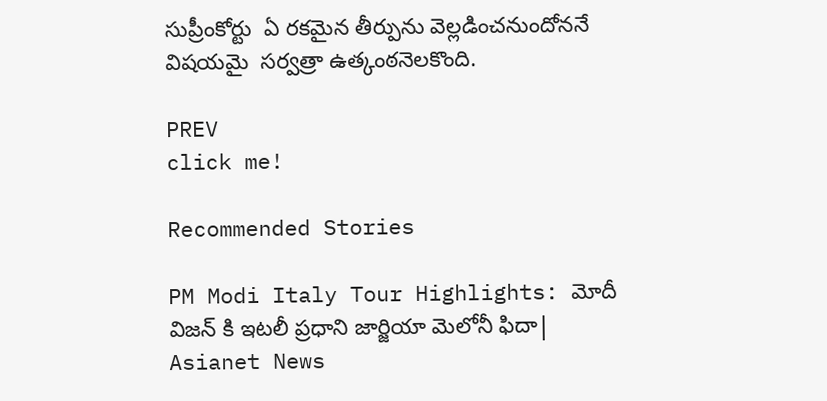సుప్రీంకోర్టు  ఏ రకమైన తీర్పును వెల్లడించనుందోననే విషయమై  సర్వత్రా ఉత్కంఠనెలకొంది.

PREV
click me!

Recommended Stories

PM Modi Italy Tour Highlights: మోదీ విజన్ కి ఇటలీ ప్రధాని జార్జియా మెలోనీ ఫిదా| Asianet News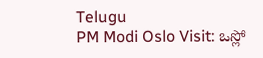Telugu
PM Modi Oslo Visit: ఒస్లో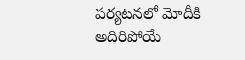పర్యటనలో మోదీకి అదిరిపోయే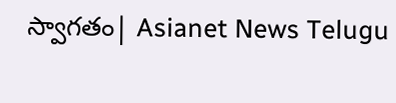స్వాగతం| Asianet News Telugu